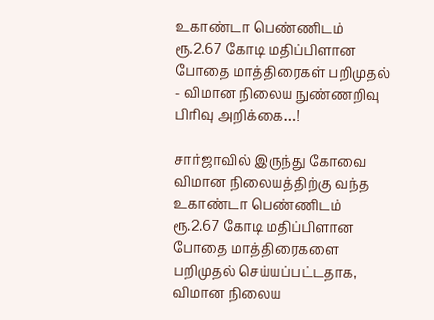உகாண்டா பெண்ணிடம் ரூ.2.67 கோடி மதிப்பிளான போதை மாத்திரைகள் பறிமுதல் - விமான நிலைய நுண்ணறிவு பிரிவு அறிக்கை…!

சார்ஜாவில் இருந்து கோவை விமான நிலையத்திற்கு வந்த உகாண்டா பெண்ணிடம் ரூ.2.67 கோடி மதிப்பிளான போதை மாத்திரைகளை பறிமுதல் செய்யப்பட்டதாக, விமான நிலைய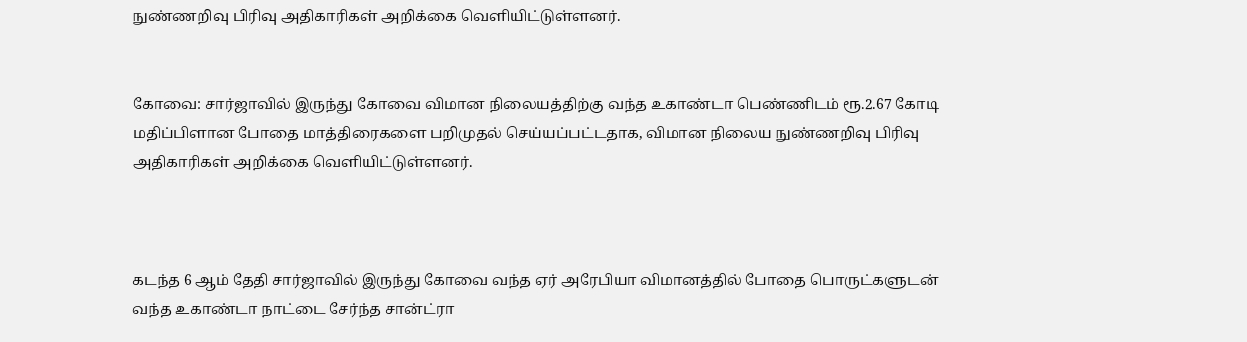நுண்ணறிவு பிரிவு அதிகாரிகள் அறிக்கை வெளியிட்டுள்ளனர்.


கோவை: சார்ஜாவில் இருந்து கோவை விமான நிலையத்திற்கு வந்த உகாண்டா பெண்ணிடம் ரூ.2.67 கோடி மதிப்பிளான போதை மாத்திரைகளை பறிமுதல் செய்யப்பட்டதாக, விமான நிலைய நுண்ணறிவு பிரிவு அதிகாரிகள் அறிக்கை வெளியிட்டுள்ளனர்.



கடந்த 6 ஆம் தேதி சார்ஜாவில் இருந்து கோவை வந்த ஏர் அரேபியா விமானத்தில் போதை பொருட்களுடன் வந்த உகாண்டா நாட்டை சேர்ந்த சான்ட்ரா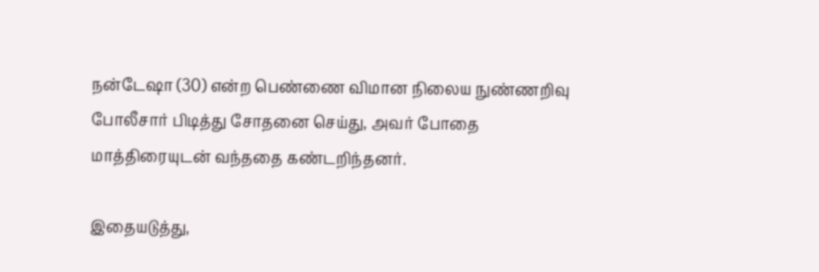நன்டேஷா (30) என்ற பெண்ணை விமான நிலைய நுண்ணறிவு போலீசார் பிடித்து சோதனை செய்து, அவர் போதை மாத்திரையுடன் வந்ததை கண்டறிந்தனர்.

இதையடுத்து,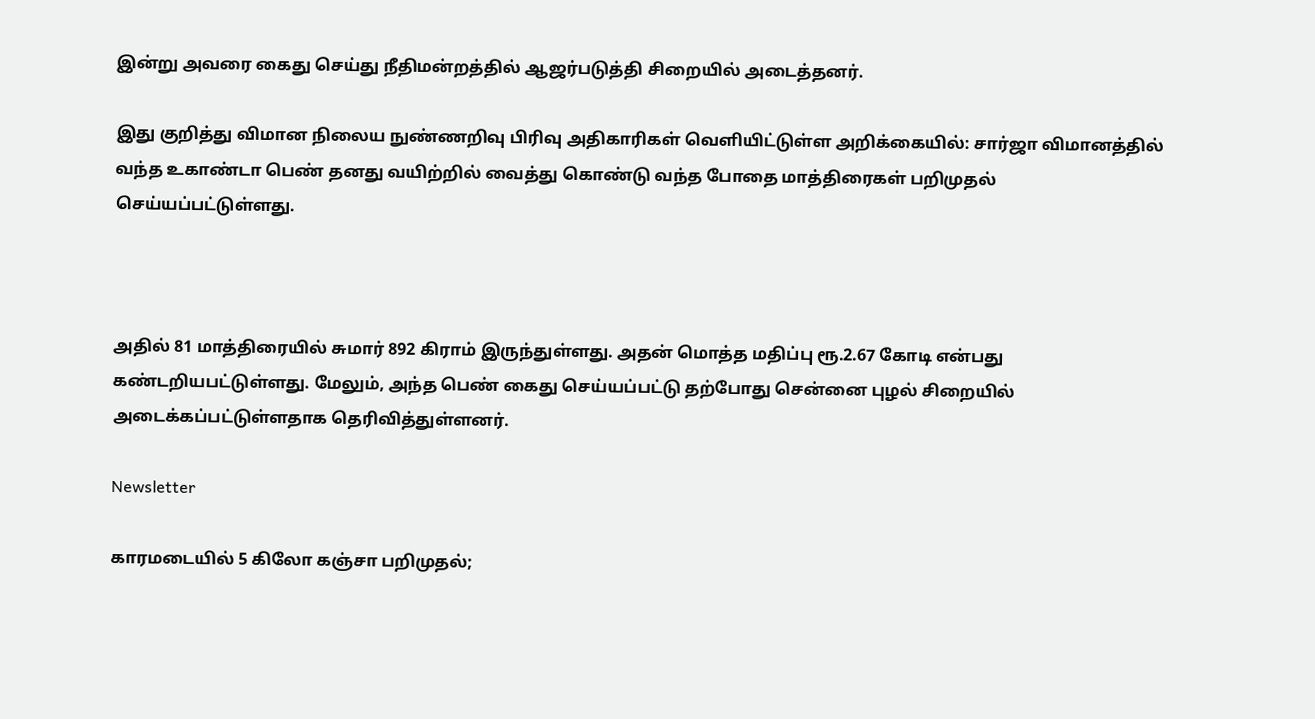இன்று அவரை கைது செய்து நீதிமன்றத்தில் ஆஜர்படுத்தி சிறையில் அடைத்தனர்.

இது குறித்து விமான நிலைய நுண்ணறிவு பிரிவு அதிகாரிகள் வெளியிட்டுள்ள அறிக்கையில்: சார்ஜா விமானத்தில் வந்த உகாண்டா பெண் தனது வயிற்றில் வைத்து கொண்டு வந்த போதை மாத்திரைகள் பறிமுதல் செய்யப்பட்டுள்ளது.



அதில் 81 மாத்திரையில் சுமார் 892 கிராம் இருந்துள்ளது. அதன் மொத்த மதிப்பு ரூ.2.67 கோடி என்பது கண்டறியபட்டுள்ளது. மேலும், அந்த பெண் கைது செய்யப்பட்டு தற்போது சென்னை புழல் சிறையில் அடைக்கப்பட்டுள்ளதாக தெரிவித்துள்ளனர்.

Newsletter

காரமடையில் 5 கிலோ கஞ்சா பறிமுதல்;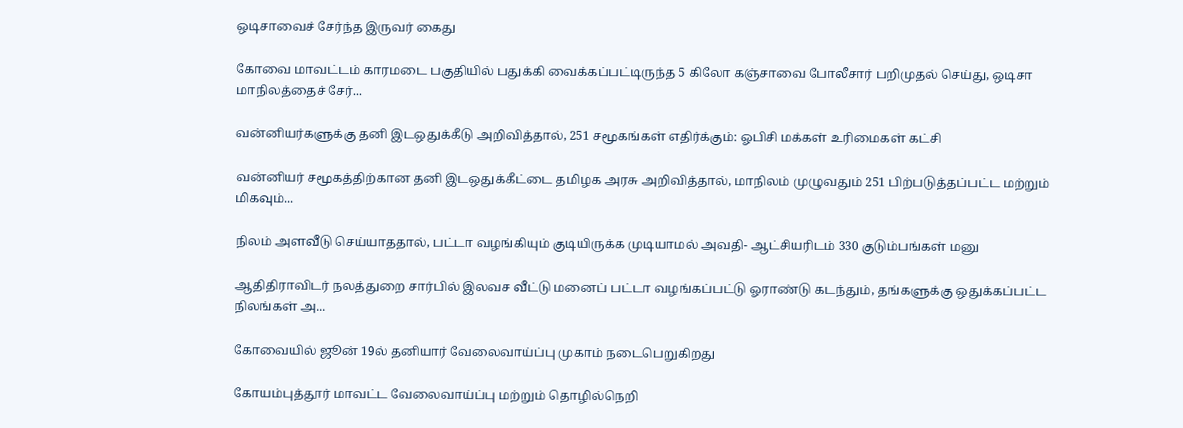ஒடிசாவைச் சேர்ந்த இருவர் கைது

கோவை மாவட்டம் காரமடை பகுதியில் பதுக்கி வைக்கப்பட்டிருந்த 5 கிலோ கஞ்சாவை போலீசார் பறிமுதல் செய்து, ஒடிசா மாநிலத்தைச் சேர்...

வன்னியர்களுக்கு தனி இடஒதுக்கீடு அறிவித்தால், 251 சமூகங்கள் எதிர்க்கும்: ஓபிசி மக்கள் உரிமைகள் கட்சி

வன்னியர் சமூகத்திற்கான தனி இடஒதுக்கீட்டை தமிழக அரசு அறிவித்தால், மாநிலம் முழுவதும் 251 பிற்படுத்தப்பட்ட மற்றும் மிகவும்...

நிலம் அளவீடு செய்யாததால், பட்டா வழங்கியும் குடியிருக்க முடியாமல் அவதி- ஆட்சியரிடம் 330 குடும்பங்கள் மனு

ஆதிதிராவிடர் நலத்துறை சார்பில் இலவச வீட்டு மனைப் பட்டா வழங்கப்பட்டு ஓராண்டு கடந்தும், தங்களுக்கு ஒதுக்கப்பட்ட நிலங்கள் அ...

கோவையில் ஜூன் 19ல் தனியார் வேலைவாய்ப்பு முகாம் நடைபெறுகிறது

கோயம்புத்தூர் மாவட்ட வேலைவாய்ப்பு மற்றும் தொழில்நெறி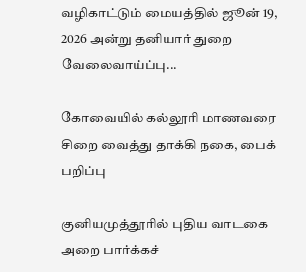வழிகாட்டும் மையத்தில் ஜூன் 19, 2026 அன்று தனியார் துறை வேலைவாய்ப்பு...

கோவையில் கல்லூரி மாணவரை சிறை வைத்து தாக்கி நகை, பைக் பறிப்பு

குனியமுத்தூரில் புதிய வாடகை அறை பார்க்கச்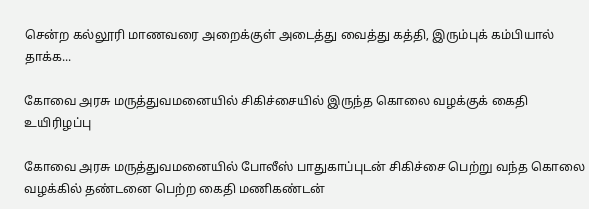சென்ற கல்லூரி மாணவரை அறைக்குள் அடைத்து வைத்து கத்தி, இரும்புக் கம்பியால் தாக்க...

கோவை அரசு மருத்துவமனையில் சிகிச்சையில் இருந்த கொலை வழக்குக் கைதி உயிரிழப்பு

கோவை அரசு மருத்துவமனையில் போலீஸ் பாதுகாப்புடன் சிகிச்சை பெற்று வந்த கொலை வழக்கில் தண்டனை பெற்ற கைதி மணிகண்டன்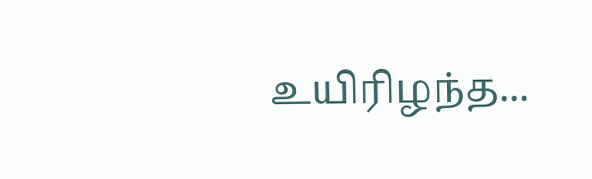உயிரிழந்த...